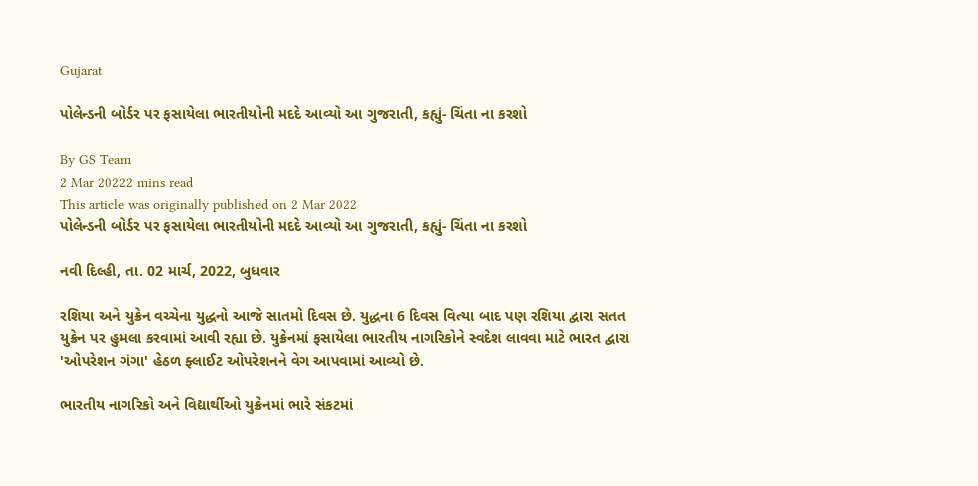Gujarat

પોલેન્ડની બોર્ડર પર ફસાયેલા ભારતીયોની મદદે આવ્યો આ ગુજરાતી, કહ્યું- ચિંતા ના કરશો

By GS Team
2 Mar 20222 mins read
This article was originally published on 2 Mar 2022
પોલેન્ડની બોર્ડર પર ફસાયેલા ભારતીયોની મદદે આવ્યો આ ગુજરાતી, કહ્યું- ચિંતા ના કરશો

નવી દિલ્હી, તા. 02 માર્ચ, 2022, બુધવાર

રશિયા અને યુક્રેન વચ્ચેના યુદ્ધનો આજે સાતમો દિવસ છે. યુદ્ધના 6 દિવસ વિત્યા બાદ પણ રશિયા દ્વારા સતત યુક્રેન પર હુમલા કરવામાં આવી રહ્યા છે. યુક્રેનમાં ફસાયેલા ભારતીય નાગરિકોને સ્વદેશ લાવવા માટે ભારત દ્વારા 'ઓપરેશન ગંગા' હેઠળ ફ્લાઈટ ઓપરેશનને વેગ આપવામાં આવ્યો છે.

ભારતીય નાગરિકો અને વિદ્યાર્થીઓ યુક્રેનમાં ભારે સંકટમાં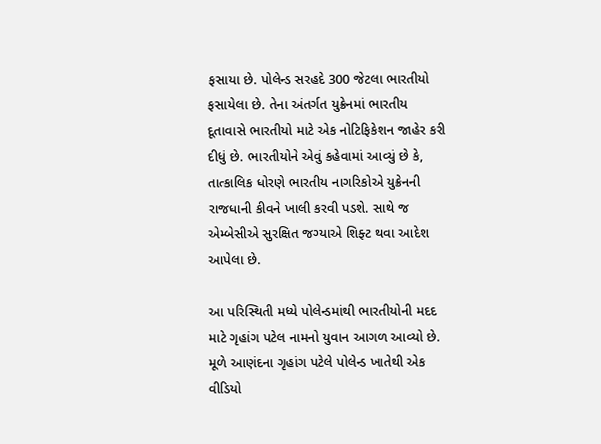ફસાયા છે. પોલેન્ડ સરહદે 300 જેટલા ભારતીયો ફસાયેલા છે. તેના અંતર્ગત યુક્રેનમાં ભારતીય દૂતાવાસે ભારતીયો માટે એક નોટિફિકેશન જાહેર કરી દીધું છે. ભારતીયોને એવું કહેવામાં આવ્યું છે કે, તાત્કાલિક ધોરણે ભારતીય નાગરિકોએ યુક્રેનની રાજધાની કીવને ખાલી કરવી પડશે. સાથે જ એમ્બેસીએ સુરક્ષિત જગ્યાએ શિફ્ટ થવા આદેશ આપેલા છે.

આ પરિસ્થિતી મધ્યે પોલેન્ડમાંથી ભારતીયોની મદદ માટે ગૃહાંગ પટેલ નામનો યુવાન આગળ આવ્યો છે. મૂળે આણંદના ગૃહાંગ પટેલે પોલેન્ડ ખાતેથી એક વીડિયો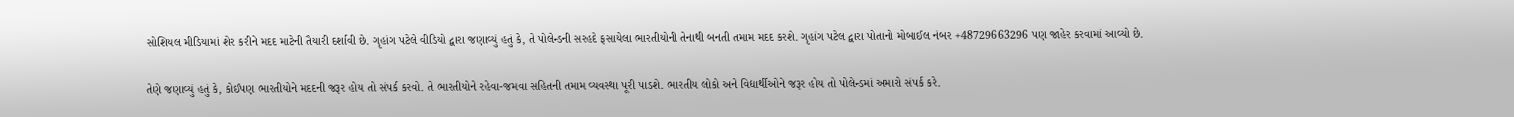સોશિયલ મીડિયામાં શેર કરીને મદદ માટેની તૈયારી દર્શાવી છે. ગૃહાંગ પટેલે વીડિયો દ્વારા જણાવ્યું હતું કે, તે પોલેન્ડની સરહદે ફસાયેલા ભારતીયોની તેનાથી બનતી તમામ મદદ કરશે. ગૃહાંગ પટેલ દ્વારા પોતાનો મોબાઈલ નંબર +48729663296 પણ જાહેર કરવામાં આવ્યો છે.

તેણે જણાવ્યું હતું કે, કોઈપણ ભારતીયોને મદદની જરૂર હોય તો સંપર્ક કરવો. તે ભારતીયોને રહેવા-જમવા સહિતની તમામ વ્યવસ્થા પૂરી પાડશે. ભારતીય લોકો અને વિદ્યાર્થીઓને જરૂર હોય તો પોલેન્ડમાં અમારો સંપર્ક કરે.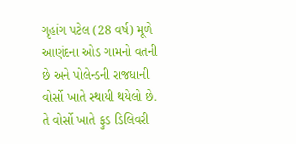ગૃહાંગ પટેલ (28 વર્ષ) મૂળે આણંદના ઓડ ગામનો વતની છે અને પોલેન્ડની રાજધાની વોર્સો ખાતે સ્થાયી થયેલો છે. તે વોર્સો ખાતે ફુડ ડિલિવરી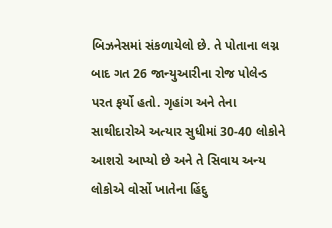બિઝનેસમાં સંકળાયેલો છે. તે પોતાના લગ્ન બાદ ગત 26 જાન્યુઆરીના રોજ પોલેન્ડ પરત ફર્યો હતો. ગૃહાંગ અને તેના સાથીદારોએ અત્યાર સુધીમાં 30-40 લોકોને આશરો આપ્યો છે અને તે સિવાય અન્ય લોકોએ વોર્સો ખાતેના હિંદુ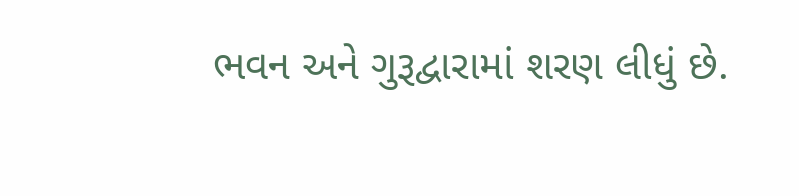ભવન અને ગુરૂદ્વારામાં શરણ લીધું છે.